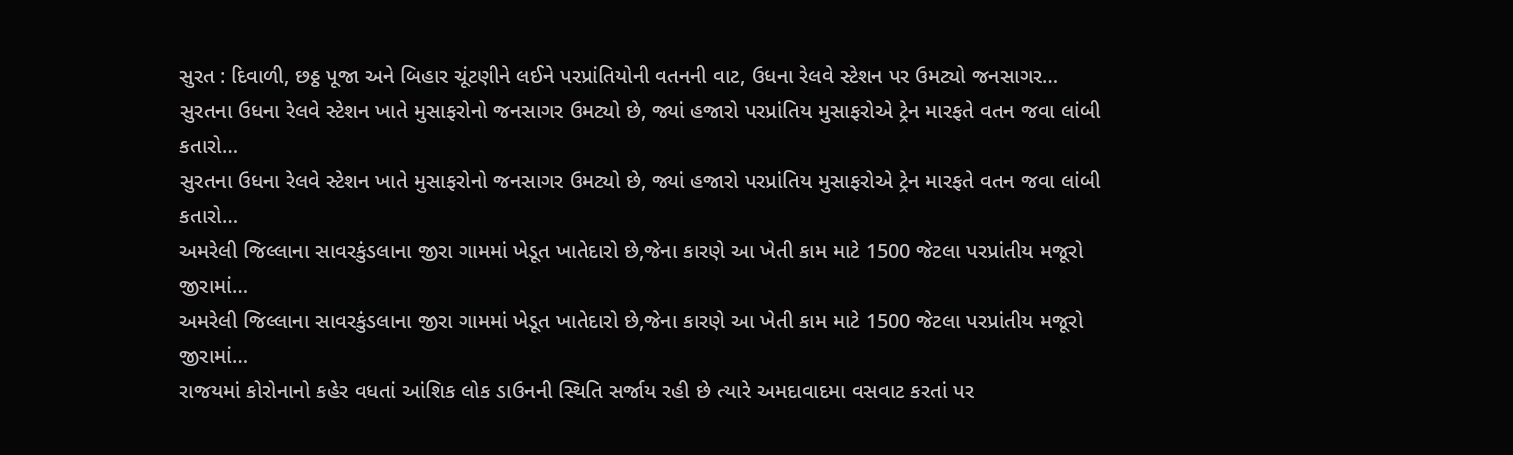સુરત : દિવાળી, છઠ્ઠ પૂજા અને બિહાર ચૂંટણીને લઈને પરપ્રાંતિયોની વતનની વાટ, ઉધના રેલવે સ્ટેશન પર ઉમટ્યો જનસાગર…
સુરતના ઉધના રેલવે સ્ટેશન ખાતે મુસાફરોનો જનસાગર ઉમટ્યો છે, જ્યાં હજારો પરપ્રાંતિય મુસાફરોએ ટ્રેન મારફતે વતન જવા લાંબી કતારો…
સુરતના ઉધના રેલવે સ્ટેશન ખાતે મુસાફરોનો જનસાગર ઉમટ્યો છે, જ્યાં હજારો પરપ્રાંતિય મુસાફરોએ ટ્રેન મારફતે વતન જવા લાંબી કતારો…
અમરેલી જિલ્લાના સાવરકુંડલાના જીરા ગામમાં ખેડૂત ખાતેદારો છે,જેના કારણે આ ખેતી કામ માટે 1500 જેટલા પરપ્રાંતીય મજૂરો જીરામાં…
અમરેલી જિલ્લાના સાવરકુંડલાના જીરા ગામમાં ખેડૂત ખાતેદારો છે,જેના કારણે આ ખેતી કામ માટે 1500 જેટલા પરપ્રાંતીય મજૂરો જીરામાં…
રાજયમાં કોરોનાનો કહેર વધતાં આંશિક લોક ડાઉનની સ્થિતિ સર્જાય રહી છે ત્યારે અમદાવાદમા વસવાટ કરતાં પર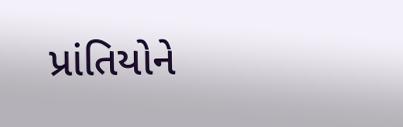પ્રાંતિયોને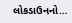લોકડાઉનનો…